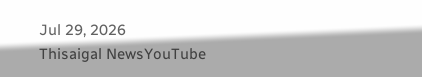Jul 29, 2026
Thisaigal NewsYouTube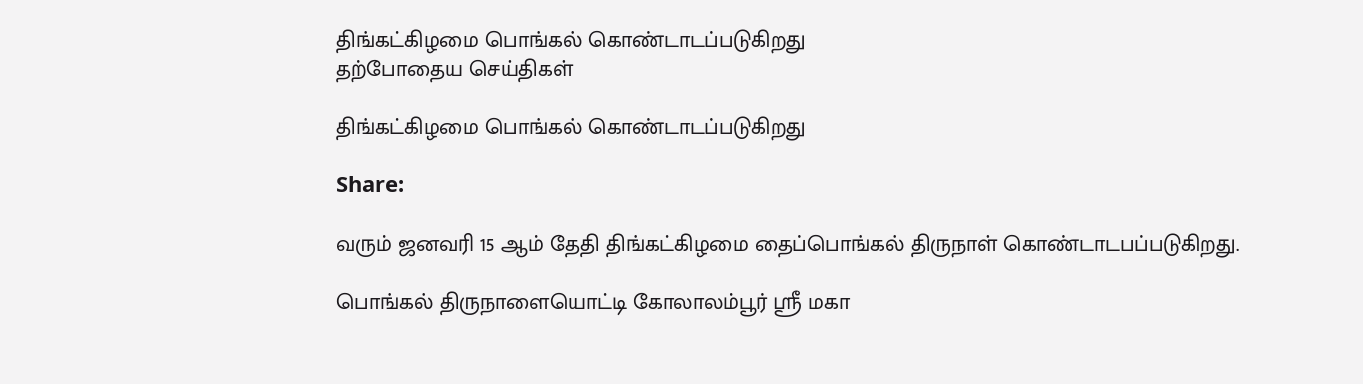திங்கட்கிழமை பொங்கல் கொண்டாடப்படுகிறது
தற்போதைய செய்திகள்

திங்கட்கிழமை பொங்கல் கொண்டாடப்படுகிறது

Share:

வரும் ஜனவரி 15 ஆம் தேதி திங்கட்கிழமை தைப்பொங்கல் திருநாள் கொண்டாடபப்படுகிறது.

பொங்கல் திருநாளையொட்டி கோலாலம்பூர் ஸ்ரீ மகா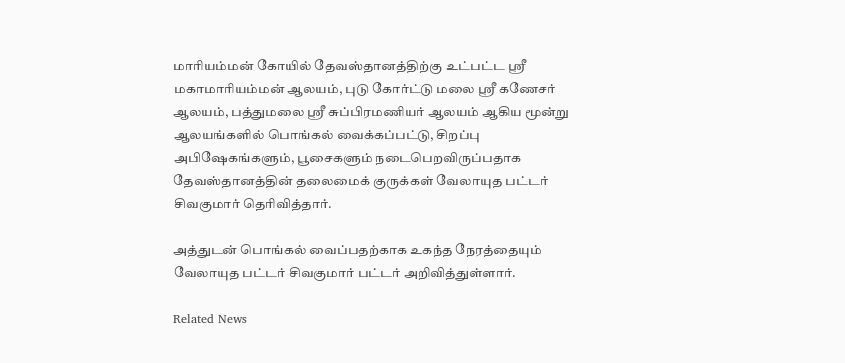மாரியம்மன் கோயில் தேவஸ்தானத்திற்கு உட்பட்ட ஸ்ரீ மகாமாரியம்மன் ஆலயம், புடு கோர்ட்டு மலை ஸ்ரீ கணேசர் ஆலயம், பத்துமலை ஸ்ரீ சுப்பிரமணியர் ஆலயம் ஆகிய மூன்று ஆலயங்களில் பொங்கல் வைக்கப்பட்டு, சிறப்பு அபிஷேகங்களும், பூசைகளும் நடைபெறவிருப்பதாக தேவஸ்தானத்தின் தலைமைக் குருக்கள் வேலாயுத பட்டர் சிவகுமார் தெரிவித்தார்.

அத்துடன் பொங்கல் வைப்பதற்காக உகந்த நேரத்தையும் வேலாயுத பட்டர் சிவகுமார் பட்டர் அறிவித்துள்ளார்.

Related News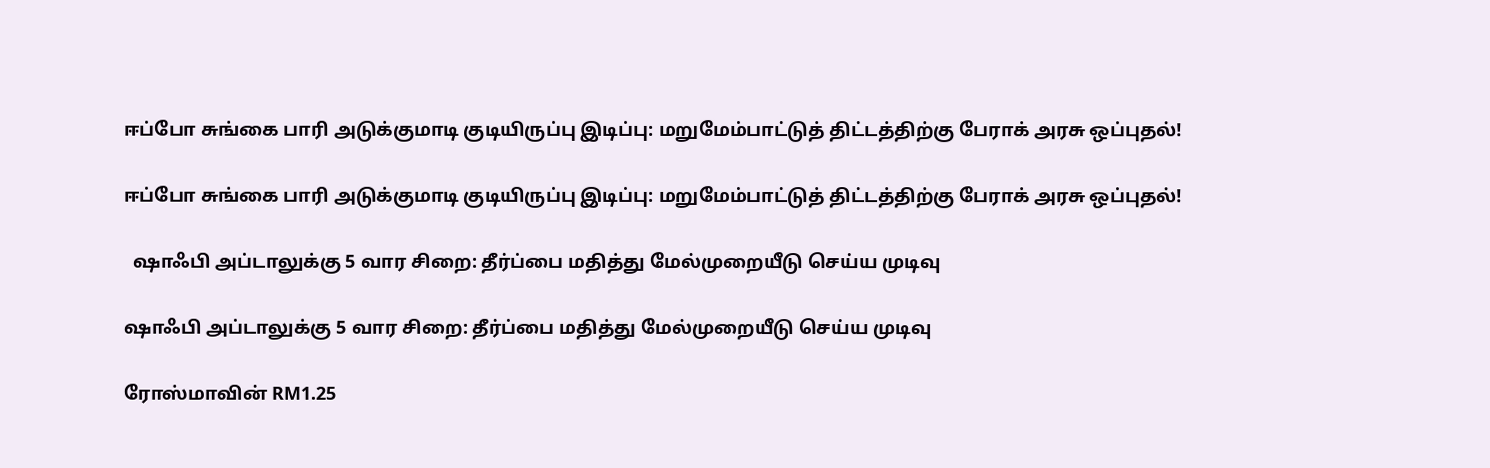ஈப்போ சுங்கை பாரி அடுக்குமாடி குடியிருப்பு இடிப்பு: மறுமேம்பாட்டுத் திட்டத்திற்கு பேராக் அரசு ஒப்புதல்!

ஈப்போ சுங்கை பாரி அடுக்குமாடி குடியிருப்பு இடிப்பு: மறுமேம்பாட்டுத் திட்டத்திற்கு பேராக் அரசு ஒப்புதல்!

  ஷாஃபி அப்டாலுக்கு 5 வார சிறை: தீர்ப்பை மதித்து மேல்முறையீடு செய்ய முடிவு

ஷாஃபி அப்டாலுக்கு 5 வார சிறை: தீர்ப்பை மதித்து மேல்முறையீடு செய்ய முடிவு

ரோஸ்மாவின் RM1.25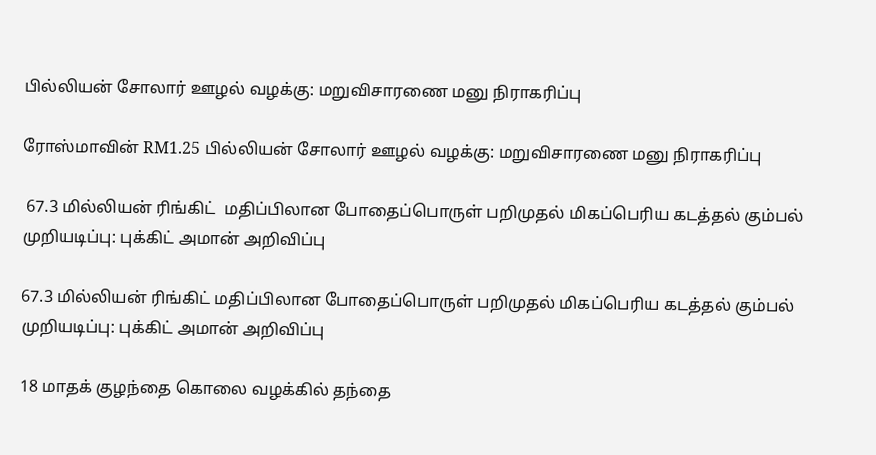பில்லியன் சோலார் ஊழல் வழக்கு: மறுவிசாரணை மனு நிராகரிப்பு

ரோஸ்மாவின் RM1.25 பில்லியன் சோலார் ஊழல் வழக்கு: மறுவிசாரணை மனு நிராகரிப்பு

 67.3 மில்லியன் ரிங்கிட்  மதிப்பிலான போதைப்பொருள் பறிமுதல் மிகப்பெரிய கடத்தல் கும்பல் முறியடிப்பு: புக்கிட் அமான் அறிவிப்பு

67.3 மில்லியன் ரிங்கிட் மதிப்பிலான போதைப்பொருள் பறிமுதல் மிகப்பெரிய கடத்தல் கும்பல் முறியடிப்பு: புக்கிட் அமான் அறிவிப்பு

18 மாதக் குழந்தை கொலை வழக்கில் தந்தை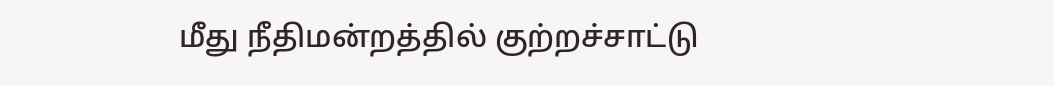மீது நீதிமன்றத்தில் குற்றச்சாட்டு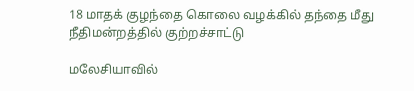18 மாதக் குழந்தை கொலை வழக்கில் தந்தை மீது நீதிமன்றத்தில் குற்றச்சாட்டு

மலேசியாவில்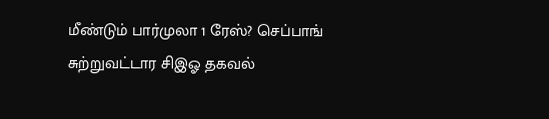மீண்டும் பார்முலா 1 ரேஸ்? செப்பாங் சுற்றுவட்டார சிஇஓ தகவல்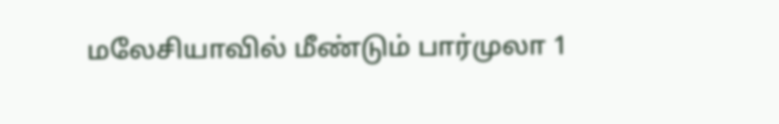மலேசியாவில் மீண்டும் பார்முலா 1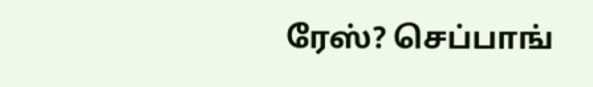ரேஸ்? செப்பாங்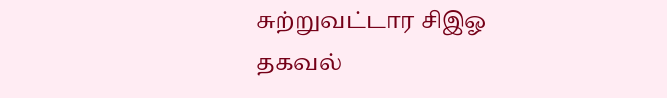சுற்றுவட்டார சிஇஓ தகவல்